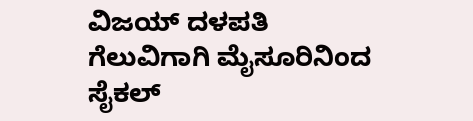ವಿಜಯ್ ದಳಪತಿ ಗೆಲುವಿಗಾಗಿ ಮೈಸೂರಿನಿಂದ ಸೈಕಲ್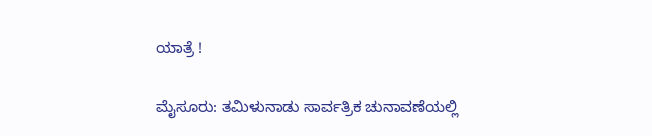ಯಾತ್ರೆ !

ಮೈಸೂರು: ತಮಿಳುನಾಡು ಸಾರ್ವತ್ರಿಕ ಚುನಾವಣೆಯಲ್ಲಿ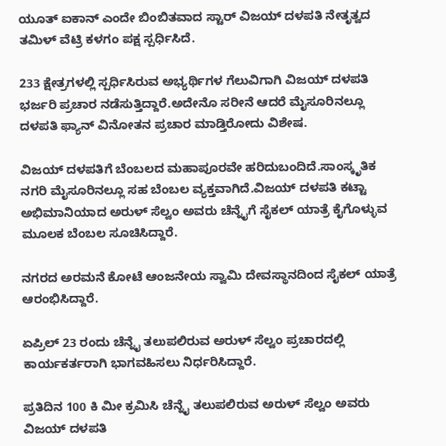ಯೂತ್ ಐಕಾನ್ ಎಂದೇ ಬಿಂಬಿತವಾದ ಸ್ಟಾರ್ ವಿಜಯ್ ದಳಪತಿ ನೇತೃತ್ವದ ತಮಿಳ್ ವೆಟ್ರಿ ಕಳಗಂ ಪಕ್ಷ ಸ್ಪರ್ಧಿಸಿದೆ.

233 ಕ್ಷೇತ್ರಗಳಲ್ಲಿ ಸ್ಪರ್ಧಿಸಿರುವ ಅಭ್ಯರ್ಥಿಗಳ ಗೆಲುವಿಗಾಗಿ ವಿಜಯ್ ದಳಪತಿ ಭರ್ಜರಿ ಪ್ರಚಾರ ನಡೆಸುತ್ತಿದ್ದಾರೆ.ಅದೇನೊ ಸರೀನೆ ಆದರೆ ಮೈಸೂರಿನಲ್ಲೂ ದಳಪತಿ ಫ್ಯಾನ್ ವಿನೋತನ ಪ್ರಚಾರ ಮಾಡ್ತಿರೋದು ವಿಶೇಷ.

ವಿಜಯ್ ದಳಪತಿಗೆ ಬೆಂಬಲದ ಮಹಾಪೂರವೇ ಹರಿದುಬಂದಿದೆ.ಸಾಂಸ್ಕೃತಿಕ ನಗರಿ ಮೈಸೂರಿನಲ್ಲೂ ಸಹ ಬೆಂಬಲ ವ್ಯಕ್ತವಾಗಿದೆ.ವಿಜಯ್ ದಳಪತಿ ಕಟ್ಟಾ ಅಭಿಮಾನಿಯಾದ ಅರುಳ್ ಸೆಲ್ವಂ ಅವರು ಚೆನ್ನೈಗೆ ಸೈಕಲ್ ಯಾತ್ರೆ ಕೈಗೊಳ್ಳುವ ಮೂಲಕ ಬೆಂಬಲ ಸೂಚಿಸಿದ್ದಾರೆ.

ನಗರದ ಅರಮನೆ ಕೋಟೆ ಆಂಜನೇಯ ಸ್ವಾಮಿ ದೇವಸ್ಥಾನದಿಂದ ಸೈಕಲ್ ಯಾತ್ರೆ ಆರಂಭಿಸಿದ್ದಾರೆ.

ಏಪ್ರಿಲ್ 23 ರಂದು ಚೆನ್ನೈ ತಲುಪಲಿರುವ ಅರುಳ್ ಸೆಲ್ವಂ ಪ್ರಚಾರದಲ್ಲಿ ಕಾರ್ಯಕರ್ತರಾಗಿ ಭಾಗವಹಿಸಲು ನಿರ್ಧರಿಸಿದ್ದಾರೆ.

ಪ್ರತಿದಿನ 100 ಕಿ ಮೀ ಕ್ರಮಿಸಿ ಚೆನ್ನೈ ತಲುಪಲಿರುವ ಅರುಳ್ ಸೆಲ್ವಂ ಅವರು ವಿಜಯ್ ದಳಪತಿ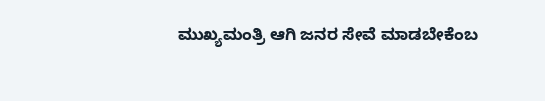ಮುಖ್ಯಮಂತ್ರಿ ಆಗಿ ಜನರ ಸೇವೆ ಮಾಡಬೇಕೆಂಬ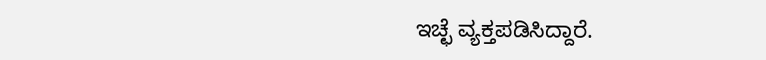ಇಚ್ಛೆ ವ್ಯಕ್ತಪಡಿಸಿದ್ದಾರೆ.